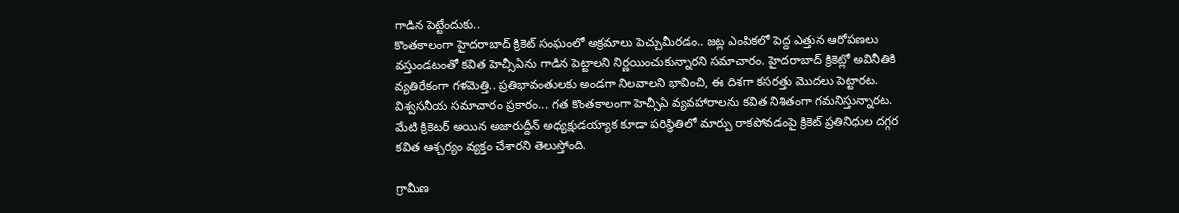గాడిన పెట్టేందుకు..
కొంతకాలంగా హైదరాబాద్ క్రికెట్ సంఘంలో అక్రమాలు పెచ్చుమీరడం.. జట్ల ఎంపికలో పెద్ద ఎత్తున ఆరోపణలు వస్తుండటంతో కవిత హెచ్సీఏను గాడిన పెట్టాలని నిర్ణయించుకున్నారని సమాచారం. హైదరాబాద్ క్రికెట్లో అవినీతికి వ్యతిరేకంగా గళమెత్తి.. ప్రతిభావంతులకు అండగా నిలవాలని భావించి, ఈ దిశగా కసరత్తు మొదలు పెట్టారట.
విశ్వసనీయ సమాచారం ప్రకారం... గత కొంతకాలంగా హెచ్సీఏ వ్యవహారాలను కవిత నిశితంగా గమనిస్తున్నారట. మేటి క్రికెటర్ అయిన అజారుద్దీన్ అధ్యక్షుడయ్యాక కూడా పరిస్థితిలో మార్పు రాకపోవడంపై క్రికెట్ ప్రతినిధుల దగ్గర కవిత ఆశ్చర్యం వ్యక్తం చేశారని తెలుస్తోంది.

గ్రామీణ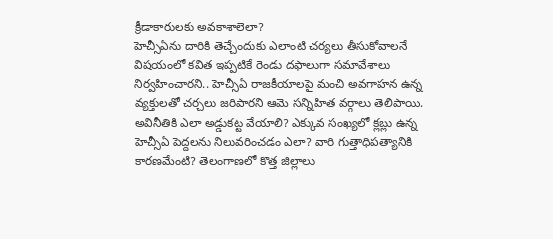క్రీడాకారులకు అవకాశాలెలా?
హెచ్సీఏను దారికి తెచ్చేందుకు ఎలాంటి చర్యలు తీసుకోవాలనే విషయంలో కవిత ఇప్పటికే రెండు దఫాలుగా సమావేశాలు నిర్వహించారని.. హెచ్సీఏ రాజకీయాలపై మంచి అవగాహన ఉన్న వ్యక్తులతో చర్చలు జరిపారని ఆమె సన్నిహిత వర్గాలు తెలిపాయి. అవినీతికి ఎలా అడ్డుకట్ట వేయాలి? ఎక్కువ సంఖ్యలో క్లబ్లు ఉన్న హెచ్సీఏ పెద్దలను నిలువరించడం ఎలా? వారి గుత్తాధిపత్యానికి కారణమేంటి? తెలంగాణలో కొత్త జిల్లాలు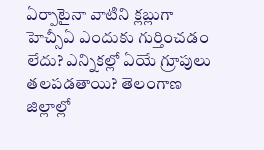ఏర్పాటైనా వాటిని క్లబ్లుగా హెచ్సీఏ ఎందుకు గుర్తించడం లేదు? ఎన్నికల్లో ఏయే గ్రూపులు తలపడతాయి? తెలంగాణ జిల్లాల్లో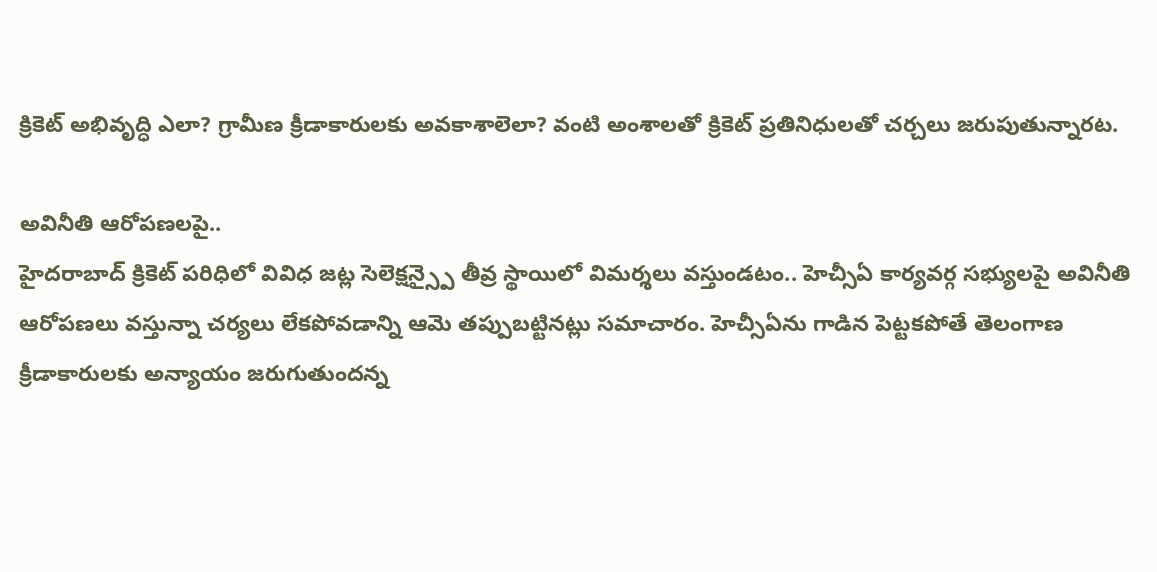క్రికెట్ అభివృద్ధి ఎలా? గ్రామీణ క్రీడాకారులకు అవకాశాలెలా? వంటి అంశాలతో క్రికెట్ ప్రతినిధులతో చర్చలు జరుపుతున్నారట.

అవినీతి ఆరోపణలపై..
హైదరాబాద్ క్రికెట్ పరిధిలో వివిధ జట్ల సెలెక్షన్స్పై తీవ్ర స్థాయిలో విమర్శలు వస్తుండటం.. హెచ్సీఏ కార్యవర్గ సభ్యులపై అవినీతి ఆరోపణలు వస్తున్నా చర్యలు లేకపోవడాన్ని ఆమె తప్పుబట్టినట్లు సమాచారం. హెచ్సీఏను గాడిన పెట్టకపోతే తెలంగాణ క్రీడాకారులకు అన్యాయం జరుగుతుందన్న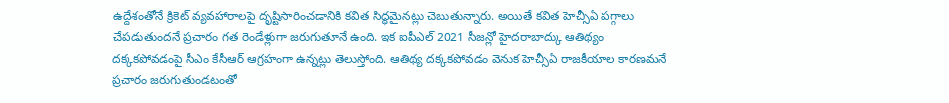ఉద్దేశంతోనే క్రికెట్ వ్యవహారాలపై దృష్టిసారించడానికి కవిత సిద్ధమైనట్లు చెబుతున్నారు. అయితే కవిత హెచ్సీఏ పగ్గాలు చేపడుతుందనే ప్రచారం గత రెండేళ్లుగా జరుగుతూనే ఉంది. ఇక ఐపీఎల్ 2021 సీజన్లో హైదరాబాద్కు ఆతిథ్యం దక్కకపోవడంపై సీఎం కేసీఆర్ ఆగ్రహంగా ఉన్నట్లు తెలుస్తోంది. ఆతిథ్య దక్కకపోవడం వెనుక హెచ్సీఏ రాజకీయాల కారణమనే ప్రచారం జరుగుతుండటంతో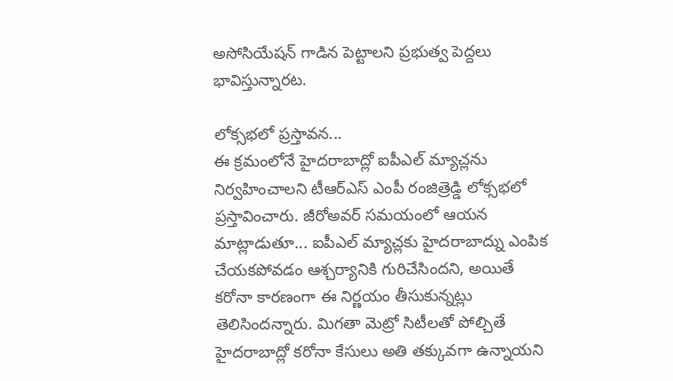అసోసియేషన్ గాడిన పెట్టాలని ప్రభుత్వ పెద్దలు భావిస్తున్నారట.

లోక్సభలో ప్రస్తావన...
ఈ క్రమంలోనే హైదరాబాద్లో ఐపీఎల్ మ్యాచ్లను నిర్వహించాలని టీఆర్ఎస్ ఎంపీ రంజిత్రెడ్డి లోక్సభలో ప్రస్తావించారు. జీరోఅవర్ సమయంలో ఆయన మాట్లాడుతూ... ఐపీఎల్ మ్యాచ్లకు హైదరాబాద్ను ఎంపిక చేయకపోవడం ఆశ్చర్యానికి గురిచేసిందని, అయితే కరోనా కారణంగా ఈ నిర్ణయం తీసుకున్నట్లు తెలిసిందన్నారు. మిగతా మెట్రో సిటీలతో పోల్చితే హైదరాబాద్లో కరోనా కేసులు అతి తక్కువగా ఉన్నాయని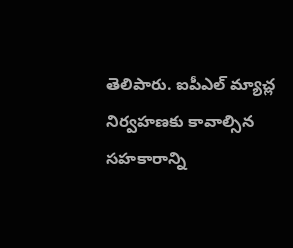తెలిపారు. ఐపీఎల్ మ్యాచ్ల నిర్వహణకు కావాల్సిన సహకారాన్ని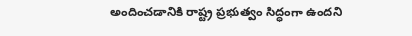అందించడానికి రాష్ట్ర ప్రభుత్వం సిద్ధంగా ఉందని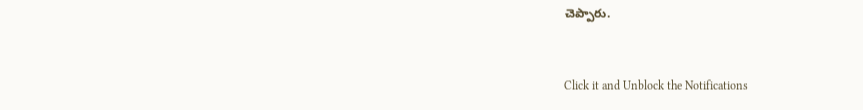చెప్పారు.


Click it and Unblock the Notifications